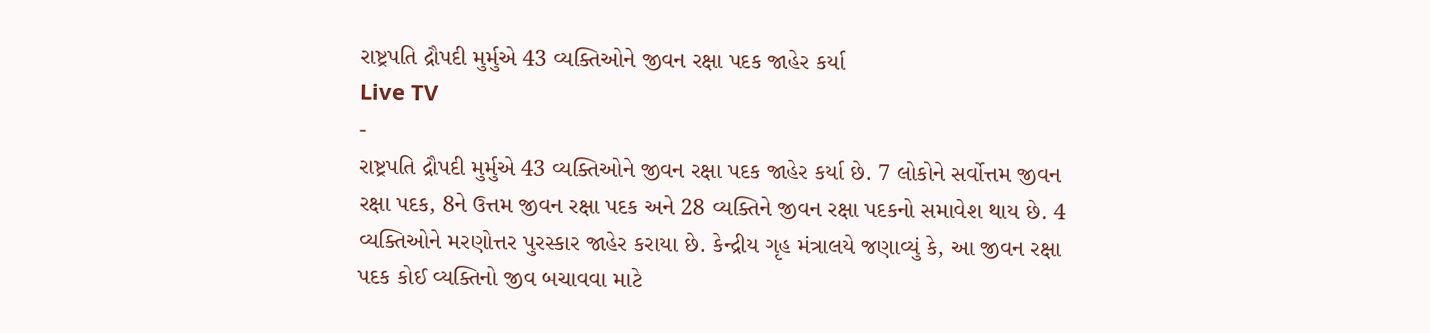રાષ્ટ્રપતિ દ્રૌપદી મુર્મુએ 43 વ્યક્તિઓને જીવન રક્ષા પદક જાહેર કર્યા
Live TV
-
રાષ્ટ્રપતિ દ્રૌપદી મુર્મુએ 43 વ્યક્તિઓને જીવન રક્ષા પદક જાહેર કર્યા છે. 7 લોકોને સર્વોત્તમ જીવન રક્ષા પદક, 8ને ઉત્તમ જીવન રક્ષા પદક અને 28 વ્યક્તિને જીવન રક્ષા પદકનો સમાવેશ થાય છે. 4 વ્યક્તિઓને મરણોત્તર પુરસ્કાર જાહેર કરાયા છે. કેન્દ્રીય ગૃહ મંત્રાલયે જણાવ્યું કે, આ જીવન રક્ષા પદક કોઈ વ્યક્તિનો જીવ બચાવવા માટે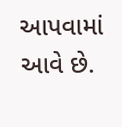આપવામાં આવે છે.